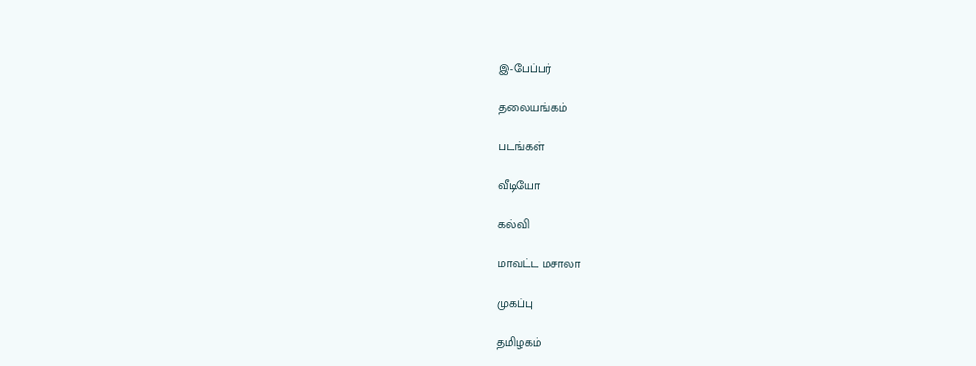இ-பேப்பர்

தலையங்கம்

படங்கள்

வீடியோ

கல்வி

மாவட்ட மசாலா

முகப்பு

தமிழகம்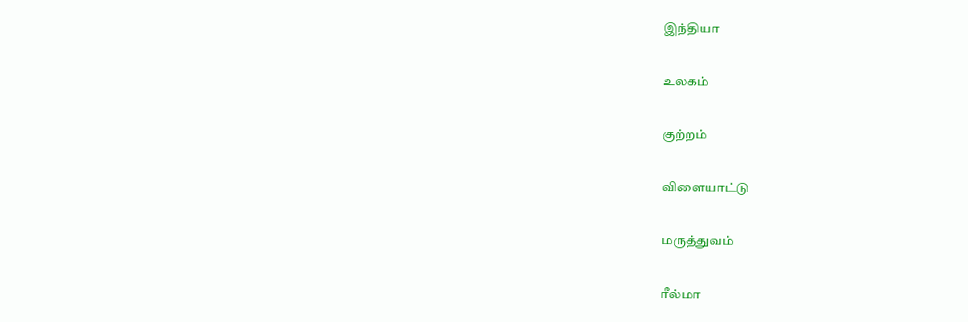இந்தியா

உலகம்

குற்றம்

விளையாட்டு

மருத்துவம்

ரீல்மா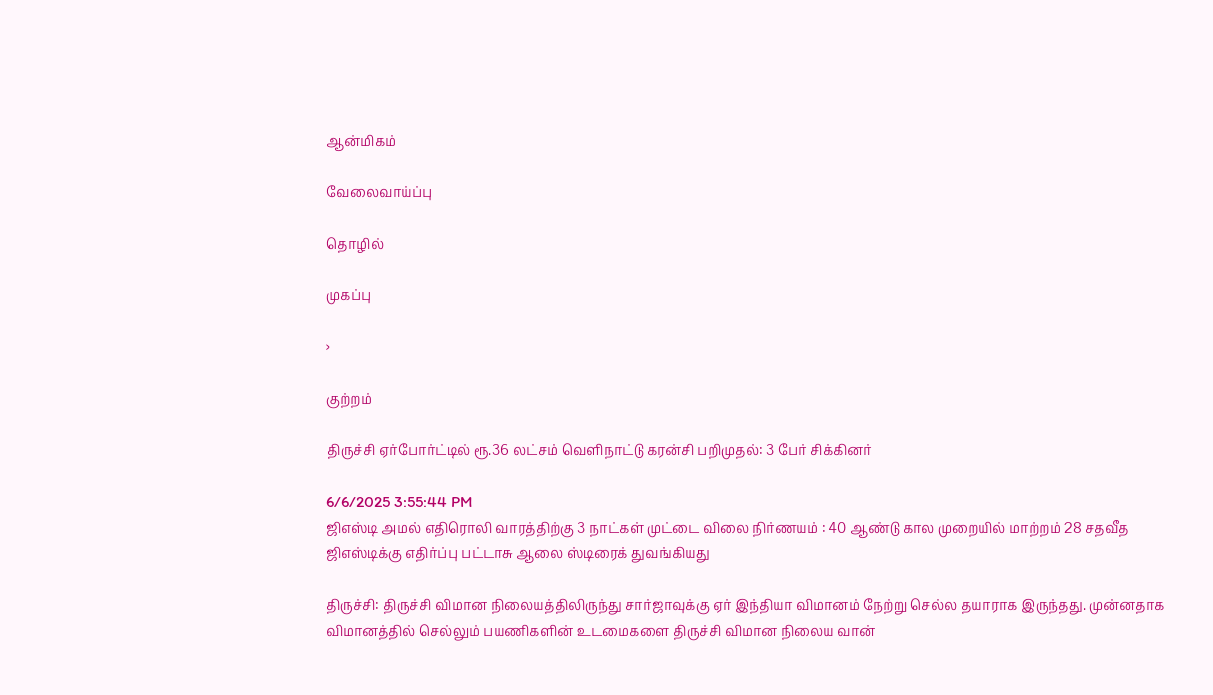ஆன்மிகம்

வேலைவாய்ப்பு

தொழில்

முகப்பு

›

குற்றம்

திருச்சி ஏர்போர்ட்டில் ரூ.36 லட்சம் வெளிநாட்டு கரன்சி பறிமுதல்: 3 பேர் சிக்கினர்

6/6/2025 3:55:44 PM
ஜிஎஸ்டி அமல் எதிரொலி வாரத்திற்கு 3 நாட்கள் முட்டை விலை நிர்ணயம் : 40 ஆண்டு கால முறையில் மாற்றம் 28 சதவீத ஜிஎஸ்டிக்கு எதிர்ப்பு பட்டாசு ஆலை ஸ்டிரைக் துவங்கியது

திருச்சி: திருச்சி விமான நிலையத்திலிருந்து சார்ஜாவுக்கு ஏர் இந்தியா விமானம் நேற்று செல்ல தயாராக இருந்தது. முன்னதாக விமானத்தில் செல்லும் பயணிகளின் உடமைகளை திருச்சி விமான நிலைய வான்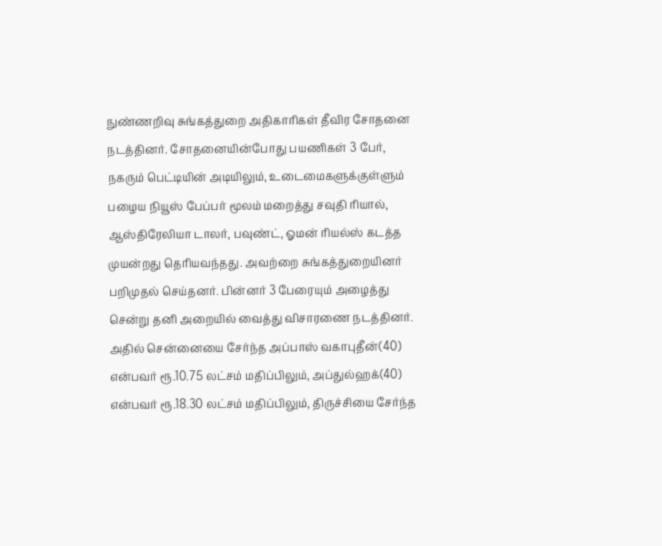நுண்ணறிவு சுங்கத்துறை அதிகாரிகள் தீவிர சோதனை நடத்தினர். சோதனையின்போது பயணிகள் 3 பேர், நகரும் பெட்டியின் அடியிலும், உடைமைகளுக்குள்ளும் பழைய நியூஸ் பேப்பர் மூலம் மறைத்து சவுதி ரியால், ஆஸ்திரேலியா டாலர், பவுண்ட், ஓமன் ரியல்ஸ் கடத்த முயன்றது தெரியவந்தது. அவற்றை சுங்கத்துறையினர் பறிமுதல் செய்தனர். பின்னர் 3 பேரையும் அழைத்து சென்று தனி அறையில் வைத்து விசாரணை நடத்தினர். அதில் சென்னையை சேர்ந்த அப்பாஸ் வகாபுதீன்(40) என்பவர் ரூ.10.75 லட்சம் மதிப்பிலும், அப்துல்ஹக்(40) என்பவர் ரூ.18.30 லட்சம் மதிப்பிலும், திருச்சியை சேர்ந்த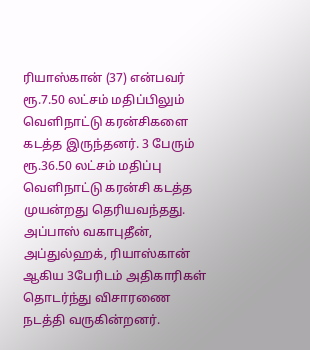ரியாஸ்கான் (37) என்பவர் ரூ.7.50 லட்சம் மதிப்பிலும் வெளிநாட்டு கரன்சிகளை கடத்த இருந்தனர். 3 பேரும் ரூ.36.50 லட்சம் மதிப்பு வெளிநாட்டு கரன்சி கடத்த முயன்றது தெரியவந்தது. அப்பாஸ் வகாபுதீன், அப்துல்ஹக், ரியாஸ்கான் ஆகிய 3பேரிடம் அதிகாரிகள் தொடர்ந்து விசாரணை நடத்தி வருகின்றனர்.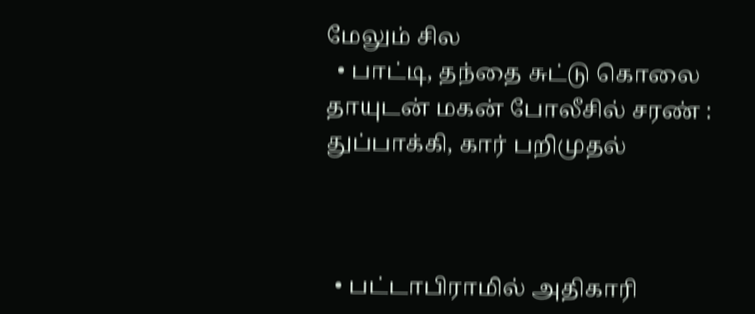மேலும் சில
  • பாட்டி, தந்தை சுட்டு கொலை தாயுடன் மகன் போலீசில் சரண் : துப்பாக்கி, கார் பறிமுதல்



  • பட்டாபிராமில் அதிகாரி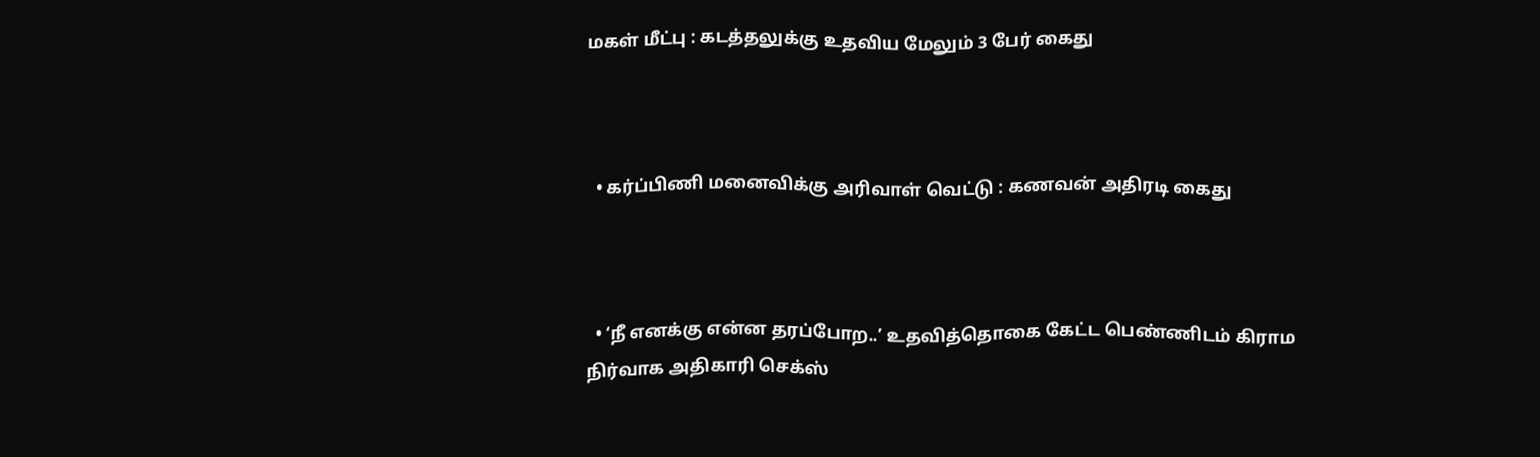மகள் மீட்பு : கடத்தலுக்கு உதவிய மேலும் 3 பேர் கைது



  • கர்ப்பிணி மனைவிக்கு அரிவாள் வெட்டு : கணவன் அதிரடி கைது



  • ‘நீ எனக்கு என்ன தரப்போற..’ உதவித்தொகை கேட்ட பெண்ணிடம் கிராம நிர்வாக அதிகாரி செக்ஸ்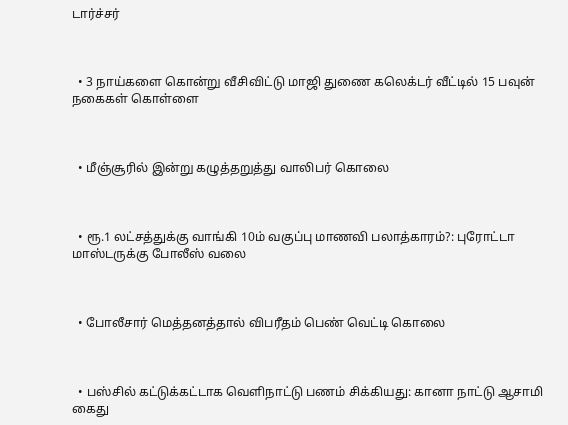டார்ச்சர்



  • 3 நாய்களை கொன்று வீசிவிட்டு மாஜி துணை கலெக்டர் வீட்டில் 15 பவுன் நகைகள் கொள்ளை



  • மீஞ்சூரில் இன்று கழுத்தறுத்து வாலிபர் கொலை



  • ரூ.1 லட்சத்துக்கு வாங்கி 10ம் வகுப்பு மாணவி பலாத்காரம்?: புரோட்டா மாஸ்டருக்கு போலீஸ் வலை



  • போலீசார் மெத்தனத்தால் விபரீதம் பெண் வெட்டி கொலை



  • பஸ்சில் கட்டுக்கட்டாக வெளிநாட்டு பணம் சிக்கியது: கானா நாட்டு ஆசாமி கைது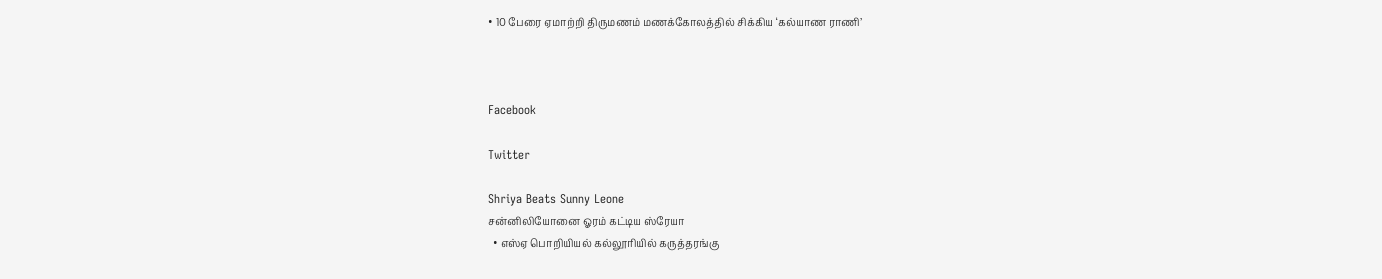• 10 பேரை ஏமாற்றி திருமணம் மணக்கோலத்தில் சிக்கிய ‘கல்யாண ராணி’



Facebook

Twitter

Shriya Beats Sunny Leone
சன்னிலியோனை ஓரம் கட்டிய ஸ்ரேயா
  • எஸ்ஏ பொறியியல் கல்லூரியில் கருத்தரங்கு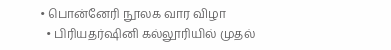• பொன்னேரி நூலக வார விழா
  • பிரியதர்ஷினி கல்லூரியில் முதல்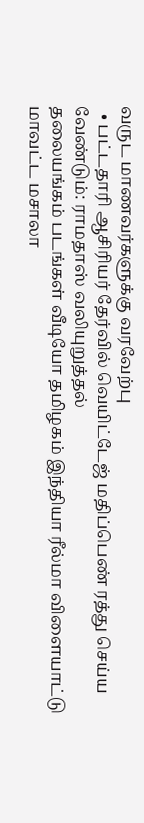வருட மாணவர்களுக்கு வரவேற்பு
  • பட்டதாரி ஆசிரியர் தேர்வில் வெயிட்டேஜ் மதிப்பெண் ரத்து செய்ய வேண்டும்: ராமதாஸ் வலியுறுத்தல்
தலையங்கம் படங்கள் வீடியோ தமிழகம் இந்தியா ரீல்மா விளையாட்டு மாவட்ட மசாலா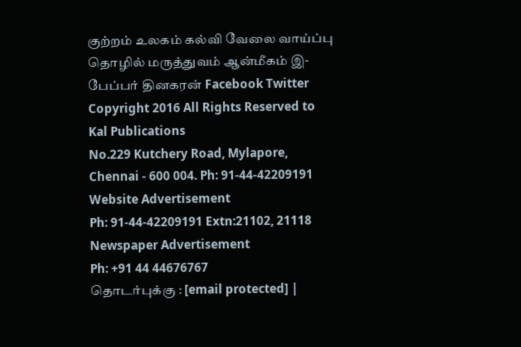குற்றம் உலகம் கல்வி வேலை வாய்ப்பு தொழில் மருத்துவம் ஆன்மீகம் இ-பேப்பர் தினகரன் Facebook Twitter
Copyright 2016 All Rights Reserved to Kal Publications
No.229 Kutchery Road, Mylapore, Chennai - 600 004. Ph: 91-44-42209191
Website Advertisement
Ph: 91-44-42209191 Extn:21102, 21118
Newspaper Advertisement
Ph: +91 44 44676767
தொடர்புக்கு : [email protected] |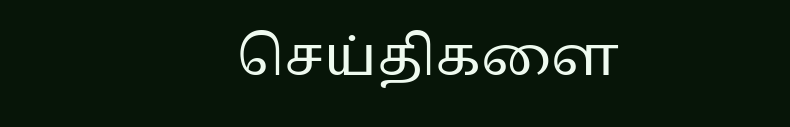செய்திகளை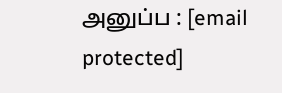அனுப்ப : [email protected]